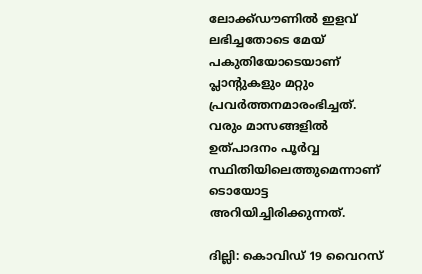ലോക്ക്ഡൗണില്‍ ഇളവ് ലഭിച്ചതോടെ മേയ് പകുതിയോടെയാണ് പ്ലാന്റുകളും മറ്റും പ്രവര്‍ത്തനമാരംഭിച്ചത്. വരും മാസങ്ങളില്‍ ഉത്പാദനം പൂര്‍വ്വ സ്ഥിതിയിലെത്തുമെന്നാണ് ടൊയോട്ട അറിയിച്ചിരിക്കുന്നത്.

ദില്ലി: കൊവിഡ് 19 വൈറസ്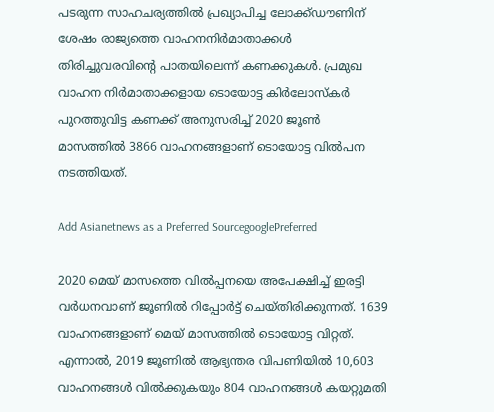പടരുന്ന സാഹചര്യത്തില്‍ പ്രഖ്യാപിച്ച ലോക്ക്ഡൗണിന് ശേഷം രാജ്യത്തെ വാഹനനിര്‍മാതാക്കള്‍ തിരിച്ചുവരവിന്റെ പാതയിലെന്ന് കണക്കുകള്‍. പ്രമുഖ വാഹന നിര്‍മാതാക്കളായ ടൊയോട്ട കിര്‍ലോസ്‌കര്‍ പുറത്തുവിട്ട കണക്ക് അനുസരിച്ച് 2020 ജൂണ്‍ മാസത്തില്‍ 3866 വാഹനങ്ങളാണ് ടൊയോട്ട വിൽപന നടത്തിയത്.

Add Asianetnews as a Preferred SourcegooglePreferred

2020 മെയ് മാസത്തെ വില്‍പ്പനയെ അപേക്ഷിച്ച് ഇരട്ടി വര്‍ധനവാണ് ജൂണില്‍ റിപ്പോര്‍ട്ട് ചെയ്തിരിക്കുന്നത്. 1639 വാഹനങ്ങളാണ് മെയ് മാസത്തില്‍ ടൊയോട്ട വിറ്റത്. എന്നാല്‍, 2019 ജൂണില്‍ ആഭ്യന്തര വിപണിയില്‍ 10,603 വാഹനങ്ങള്‍ വില്‍ക്കുകയും 804 വാഹനങ്ങള്‍ കയറ്റുമതി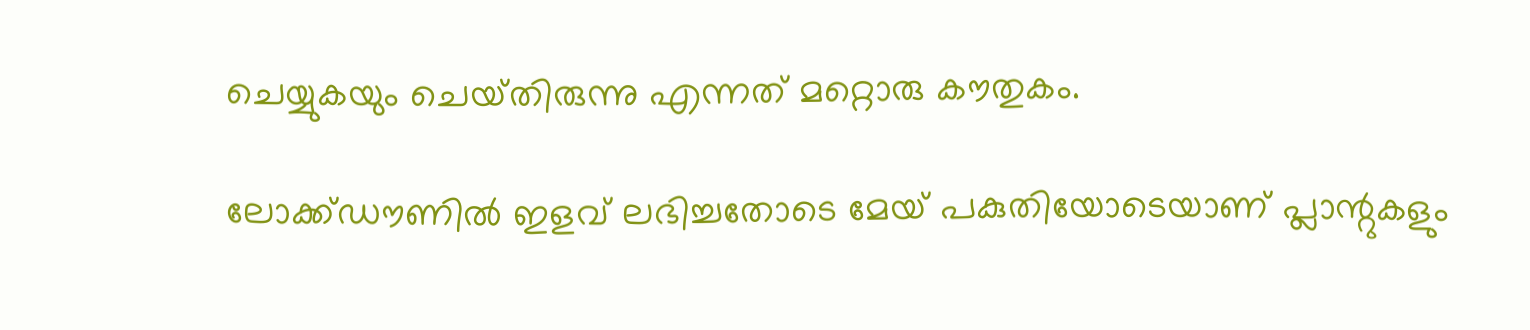ചെയ്യുകയും ചെയ്‍തിരുന്നു എന്നത് മറ്റൊരു കൗതുകം.

ലോക്ക്ഡൗണില്‍ ഇളവ് ലഭിച്ചതോടെ മേയ് പകുതിയോടെയാണ് പ്ലാന്റുകളും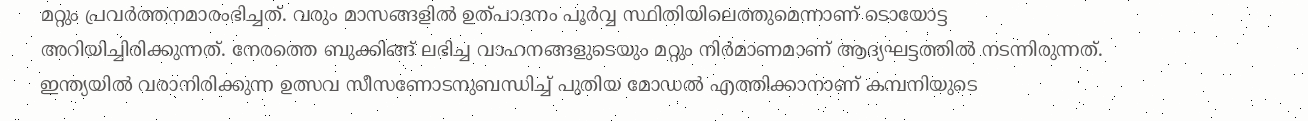മറ്റും പ്രവര്‍ത്തനമാരംഭിച്ചത്. വരും മാസങ്ങളില്‍ ഉത്പാദനം പൂര്‍വ്വ സ്ഥിതിയിലെത്തുമെന്നാണ് ടൊയോട്ട അറിയിച്ചിരിക്കുന്നത്. നേരത്തെ ബുക്കിങ്ങ് ലഭിച്ച വാഹനങ്ങളുടെയും മറ്റും നിര്‍മാണമാണ് ആദ്യഘട്ടത്തില്‍ നടന്നിരുന്നത്. ഇന്ത്യയില്‍ വരാനിരിക്കുന്ന ഉത്സവ സീസണോടനുബന്ധിച്ച് പുതിയ മോഡല്‍ എത്തിക്കാനാണ് കമ്പനിയുടെ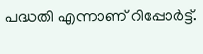പദ്ധതി എന്നാണ് റിപ്പോർട്ട്.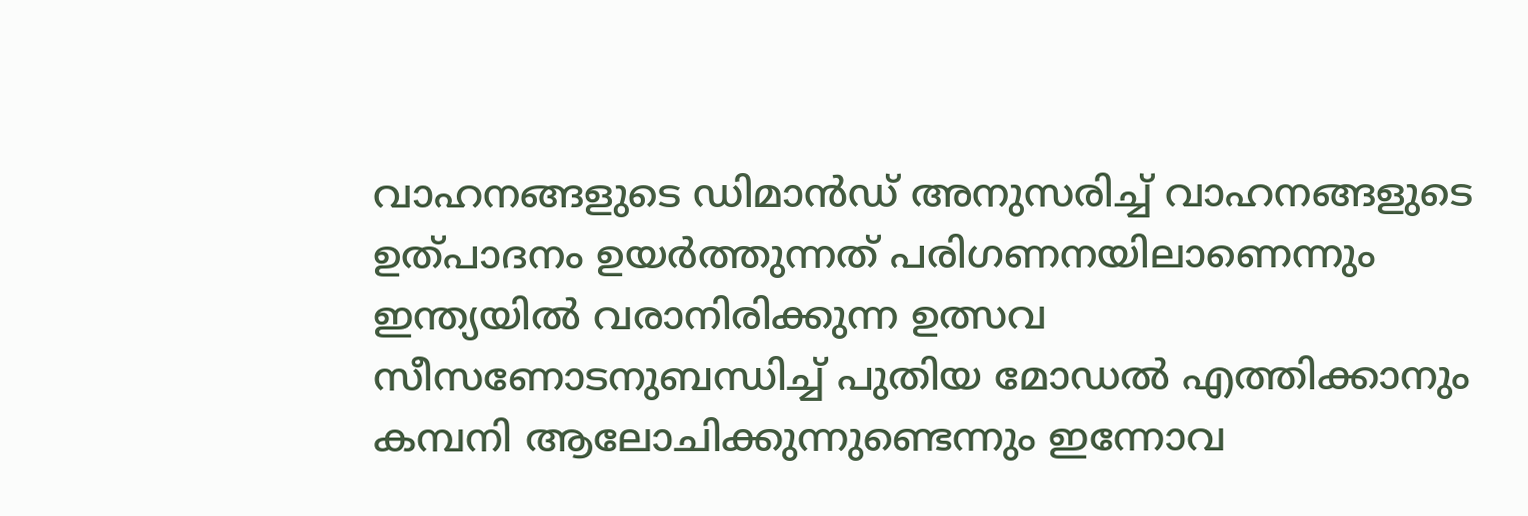വാഹനങ്ങളുടെ ഡിമാന്‍ഡ്‌ അനുസരിച്ച് വാഹനങ്ങളുടെ ഉത്പാദനം ഉയര്‍ത്തുന്നത് പരിഗണനയിലാണെന്നും ഇന്ത്യയില്‍ വരാനിരിക്കുന്ന ഉത്സവ സീസണോടനുബന്ധിച്ച് പുതിയ മോഡല്‍ എത്തിക്കാനും കമ്പനി ആലോചിക്കുന്നുണ്ടെന്നും ഇന്നോവ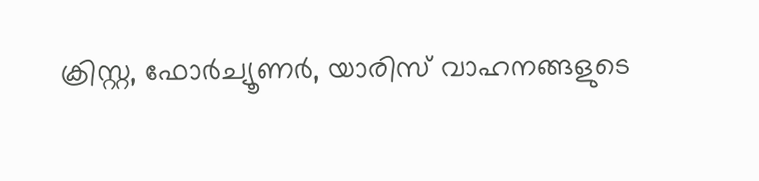ക്രിസ്റ്റ, ഫോര്‍ച്യൂണര്‍, യാരിസ് വാഹനങ്ങളുടെ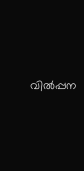വില്‍പ്പന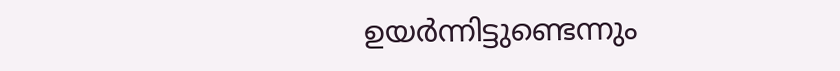ഉയര്‍ന്നിട്ടുണ്ടെന്നും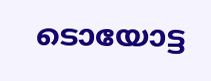ടൊയോട്ട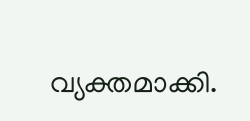വ്യക്തമാക്കി.